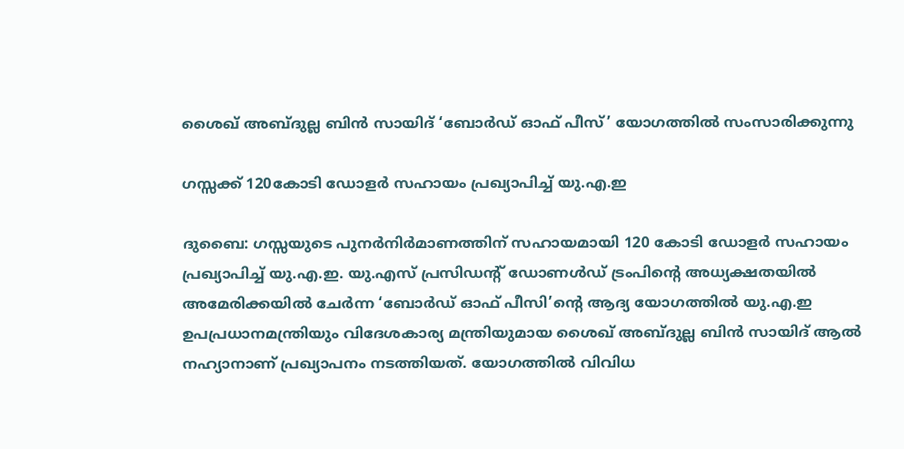ശൈഖ് അബ്ദുല്ല ബിൻ സായിദ് ‘ബോർഡ് ഓഫ് പീസ്’ യോഗത്തിൽ സംസാരിക്കുന്നു

ഗസ്സക്ക് 120കോടി ഡോളർ സഹായം പ്രഖ്യാപിച്ച് യു.എ.ഇ

ദുബൈ: ഗസ്സയുടെ പുനർനിർമാണത്തിന് സഹായമായി 120 കോടി ഡോളർ സഹായം പ്രഖ്യാപിച്ച് യു.എ.ഇ. യു.എസ് പ്രസിഡന്റ് ഡോണൾഡ് ട്രംപിന്‍റെ അധ്യക്ഷതയിൽ അമേരിക്കയിൽ ചേർന്ന ‘ബോർഡ് ഓഫ് പീസി’ന്‍റെ ആദ്യ യോഗത്തിൽ യു.എ.ഇ ഉപപ്രധാനമന്ത്രിയും വിദേശകാര്യ മന്ത്രിയുമായ ശൈഖ് അബ്ദുല്ല ബിൻ സായിദ് ആൽ നഹ്യാനാണ് പ്രഖ്യാപനം നടത്തിയത്. യോഗത്തിൽ വിവിധ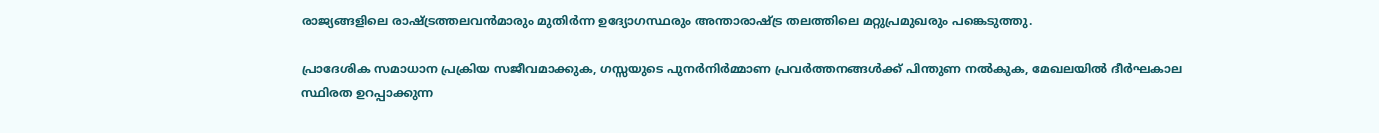രാജ്യങ്ങളിലെ രാഷ്ട്രത്തലവൻമാരും മുതിർന്ന ഉദ്യോഗസ്ഥരും അന്താരാഷ്ട്ര തലത്തിലെ മറ്റുപ്രമുഖരും പങ്കെടുത്തു.

പ്രാദേശിക സമാധാന പ്രക്രിയ സജീവമാക്കുക, ഗസ്സയുടെ പുനർനിർമ്മാണ പ്രവർത്തനങ്ങൾക്ക് പിന്തുണ നൽകുക, മേഖലയിൽ ദീർഘകാല സ്ഥിരത ഉറപ്പാക്കുന്ന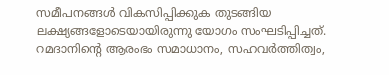സമീപനങ്ങൾ വികസിപ്പിക്കുക തുടങ്ങിയ ലക്ഷ്യങ്ങളോടെയായിരുന്നു യോഗം സംഘടിപ്പിച്ചത്. റമദാനിന്റെ ആരംഭം സമാധാനം, സഹവർത്തിത്വം,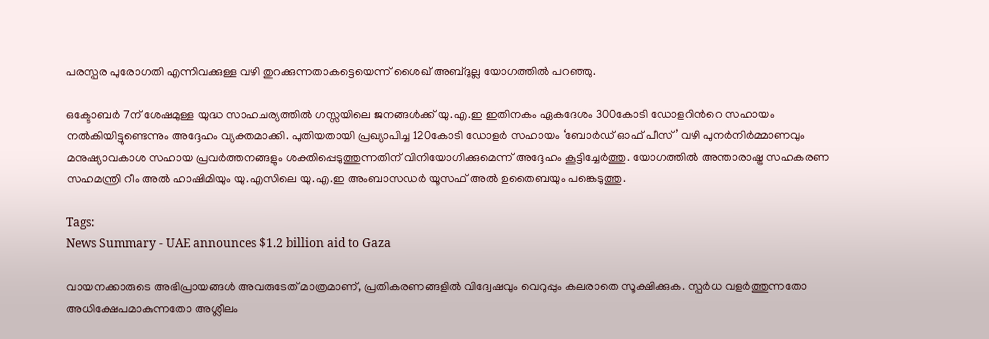പരസ്പര പുരോഗതി എന്നിവക്കുള്ള വഴി തുറക്കുന്നതാകട്ടെയെന്ന് ശൈഖ് അബ്ദുല്ല യോഗത്തിൽ പറഞ്ഞു.

ഒക്ടോബർ 7ന് ശേഷമുള്ള യുദ്ധ സാഹചര്യത്തിൽ ഗസ്സയിലെ ജനങ്ങൾക്ക് യു.എ.ഇ ഇതിനകം ഏകദേശം 300കോടി ഡോളറിന്‍റെ സഹായം നൽകിയിട്ടുണ്ടെന്നും അദ്ദേഹം വ്യക്തമാക്കി. പുതിയതായി പ്രഖ്യാപിച്ച 120കോടി ഡോളർ സഹായം ‘ബോർഡ് ഓഫ് പീസ്’ വഴി പുനർനിർമ്മാണവും മനുഷ്യാവകാശ സഹായ പ്രവർത്തനങ്ങളും ശക്തിപ്പെടുത്തുന്നതിന് വിനിയോഗിക്കുമെന്ന് അദ്ദേഹം കൂട്ടിച്ചേർത്തു. യോഗത്തിൽ അന്താരാഷ്ട്ര സഹകരണ സഹമന്ത്രി റീം അൽ ഹാഷിമിയും യു.എസിലെ യു.എ.ഇ അംബാസഡർ യൂസഫ് അൽ ഉതൈബയും പങ്കെടുത്തു.

Tags:
News Summary - UAE announces $1.2 billion aid to Gaza

വായനക്കാരുടെ അഭിപ്രായങ്ങള്‍ അവരുടേത് മാത്രമാണ്, പ്രതികരണങ്ങളിൽ വിദ്വേഷവും വെറുപ്പും കലരാതെ സൂക്ഷിക്കുക. സ്പർധ വളർത്തുന്നതോ അധിക്ഷേപമാകുന്നതോ അശ്ലീലം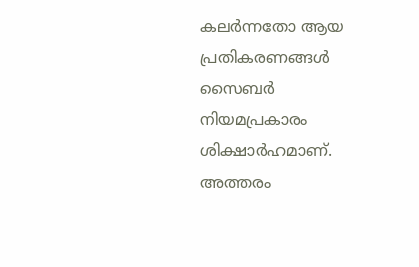കലർന്നതോ ആയ പ്രതികരണങ്ങൾ സൈബർ നിയമപ്രകാരം ശിക്ഷാർഹമാണ്. അത്തരം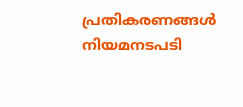പ്രതികരണങ്ങൾ നിയമനടപടി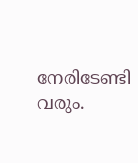നേരിടേണ്ടി വരും.